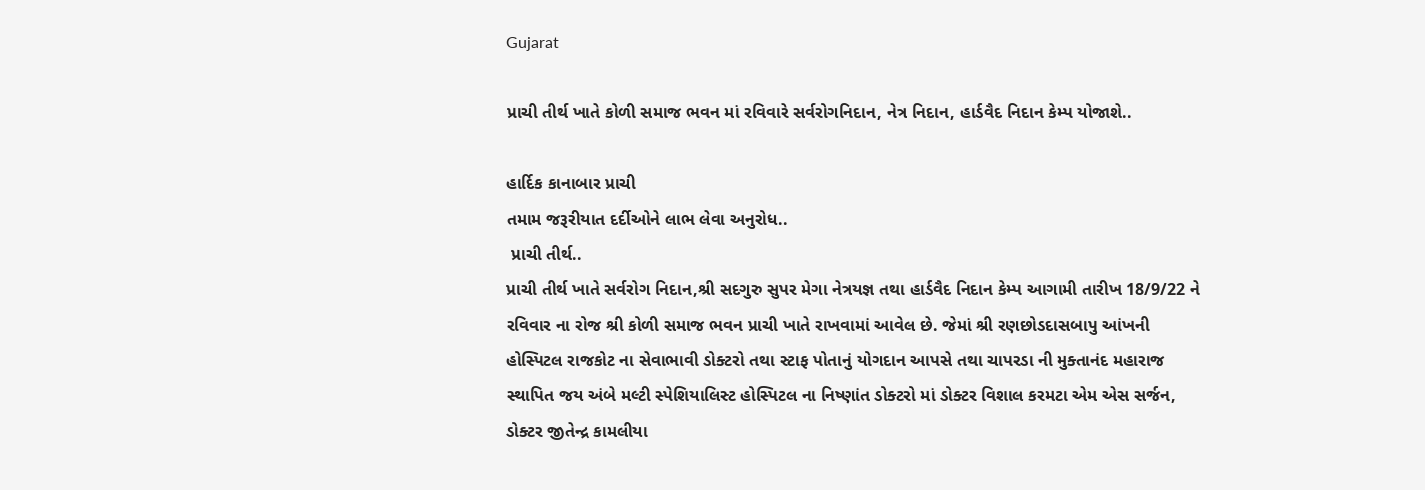Gujarat

પ્રાચી તીર્થ ખાતે કોળી સમાજ ભવન માં રવિવારે સર્વરોગનિદાન, નેત્ર નિદાન, હાર્ડવૈદ નિદાન કેમ્પ યોજાશે..

હાર્દિક કાનાબાર પ્રાચી
તમામ જરૂરીયાત દર્દીઓને લાભ લેવા અનુરોધ..
 પ્રાચી તીર્થ..
પ્રાચી તીર્થ ખાતે સર્વરોગ નિદાન,શ્રી સદગુરુ સુપર મેગા નેત્રયજ્ઞ તથા હાર્ડવૈદ નિદાન કેમ્પ આગામી તારીખ 18/9/22 ને રવિવાર ના રોજ શ્રી કોળી સમાજ ભવન પ્રાચી ખાતે રાખવામાં આવેલ છે. જેમાં શ્રી રણછોડદાસબાપુ આંખની હોસ્પિટલ રાજકોટ ના સેવાભાવી ડોક્ટરો તથા સ્ટાફ પોતાનું યોગદાન આપસે તથા ચાપરડા ની મુક્તાનંદ મહારાજ સ્થાપિત જય અંબે મલ્ટી સ્પેશિયાલિસ્ટ હોસ્પિટલ ના નિષ્ણાંત ડોક્ટરો માં ડોક્ટર વિશાલ કરમટા એમ એસ સર્જન, ડોક્ટર જીતેન્દ્ર કામલીયા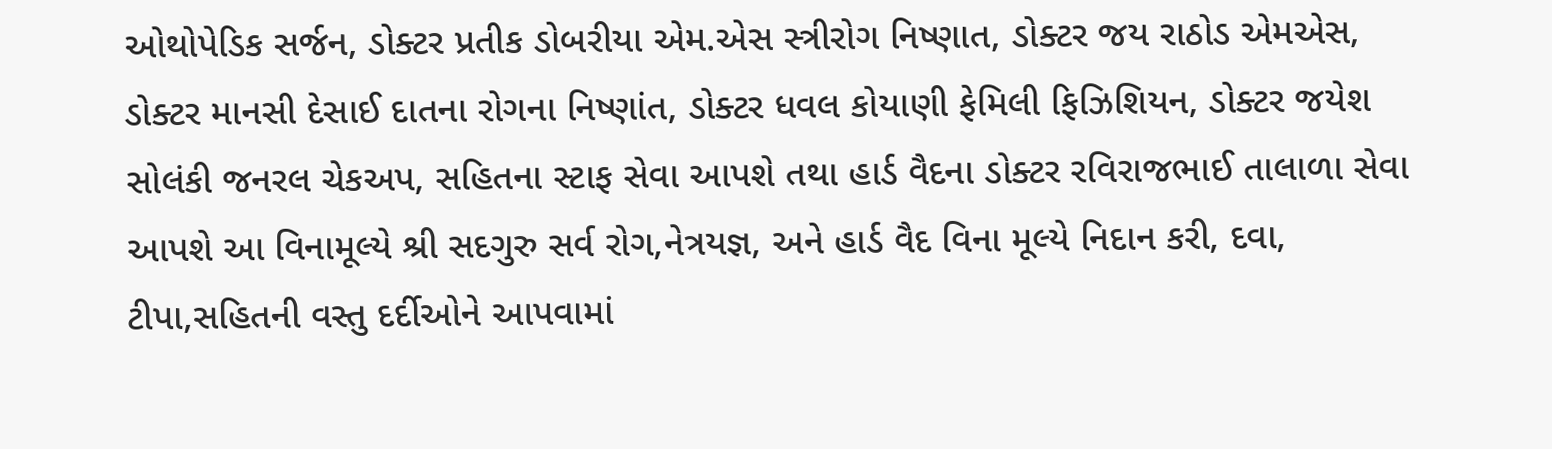ઓથોપેડિક સર્જન, ડોક્ટર પ્રતીક ડોબરીયા એમ.એસ સ્ત્રીરોગ નિષ્ણાત, ડોક્ટર જય રાઠોડ એમએસ, ડોક્ટર માનસી દેસાઈ દાતના રોગના નિષ્ણાંત, ડોક્ટર ધવલ કોયાણી ફેમિલી ફિઝિશિયન, ડોક્ટર જયેશ સોલંકી જનરલ ચેકઅપ, સહિતના સ્ટાફ સેવા આપશે તથા હાર્ડ વૈદના ડોક્ટર રવિરાજભાઈ તાલાળા સેવા આપશે આ વિનામૂલ્યે શ્રી સદગુરુ સર્વ રોગ,નેત્રયજ્ઞ, અને હાર્ડ વૈદ વિના મૂલ્યે નિદાન કરી, દવા, ટીપા,સહિતની વસ્તુ દર્દીઓને આપવામાં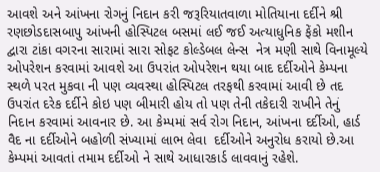આવશે અને આંખના રોગનું નિદાન કરી જરૂરિયાતવાળા મોતિયાના દર્દીને શ્રી રણછોડદાસબાપુ આંખની હોસ્પિટલ બસમાં લઈ જઈ અત્યાધુનિક ફેંકો મશીન દ્વારા ટાંકા વગરના સારામાં સારા સોફટ કોલ્ડેબલ લેન્સ  નેત્ર મણી સાથે વિનામૂલ્યે ઓપરેશન કરવામાં આવશે આ ઉપરાંત ઓપરેશન થયા બાદ દર્દીઓને કેમ્પના સ્થળે પરત મુકવા ની પણ વ્યવસ્થા હોસ્પિટલ તરફથી કરવામાં આવી છે તદ ઉપરાંત દરેક દર્દીને કોઇ પણ બીમારી હોય તો પણ તેની તકેદારી રાખીને તેનું નિદાન કરવામાં આવનાર છે. આ કેમ્પમાં સર્વ રોગ નિદાન, આંખના દર્દીઓ, હાર્ડ વૈદ ના દર્દીઓને બહોળી સંખ્યામાં લાભ લેવા  દર્દીઓને અનુરોધ કરાયો છે.આ કેમ્પમાં આવતાં તમામ દર્દીઓ ને સાથે આધારકાર્ડ લાવવાનું રહેશે.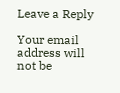Leave a Reply

Your email address will not be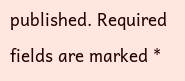published. Required fields are marked *